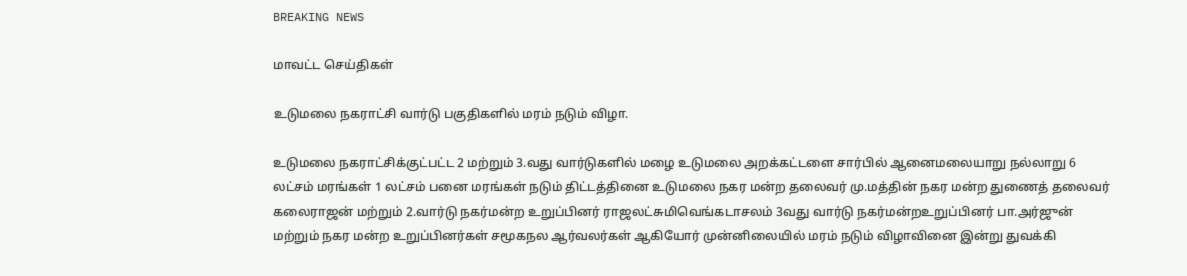BREAKING NEWS

மாவட்ட செய்திகள்

உடுமலை நகராட்சி வார்டு பகுதிகளில் மரம் நடும் விழா.

உடுமலை நகராட்சிக்குட்பட்ட 2 மற்றும் 3.வது வார்டுகளில் மழை உடுமலை அறக்கட்டளை சார்பில் ஆனைமலையாறு நல்லாறு 6 லட்சம் மரங்கள் 1 லட்சம் பனை மரங்கள் நடும் திட்டத்தினை உடுமலை நகர மன்ற தலைவர் மு.மத்தின் நகர மன்ற துணைத் தலைவர் கலைராஜன் மற்றும் 2.வார்டு நகர்மன்ற உறுப்பினர் ராஜலட்சுமிவெங்கடாசலம் 3வது வார்டு நகர்மன்றஉறுப்பினர் பா.அர்ஜுன் மற்றும் நகர மன்ற உறுப்பினர்கள் சமூகநல ஆர்வலர்கள் ஆகியோர் முன்னிலையில் மரம் நடும் விழாவினை இன்று துவக்கி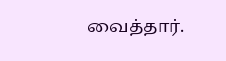வைத்தார்.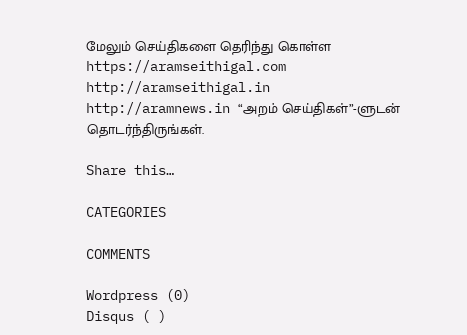மேலும் செய்திகளை தெரிந்து கொள்ள https://aramseithigal.com  http://aramseithigal.in  http://aramnews.in “அறம் செய்திகள்”-ளுடன் தொடர்ந்திருங்கள்.

Share this…

CATEGORIES

COMMENTS

Wordpress (0)
Disqus ( )